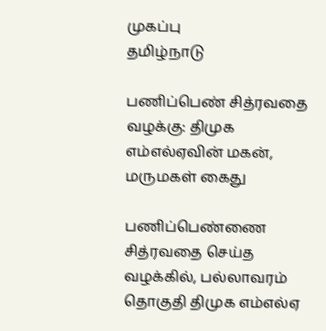முகப்பு
தமிழ்நாடு

பணிப்பெண் சித்ரவதை வழக்கு: திமுக எம்எல்ஏவின் மகன், மருமகள் கைது

பணிப்பெண்ணை சித்ரவதை செய்த வழக்கில், பல்லாவரம் தொகுதி திமுக எம்எல்ஏ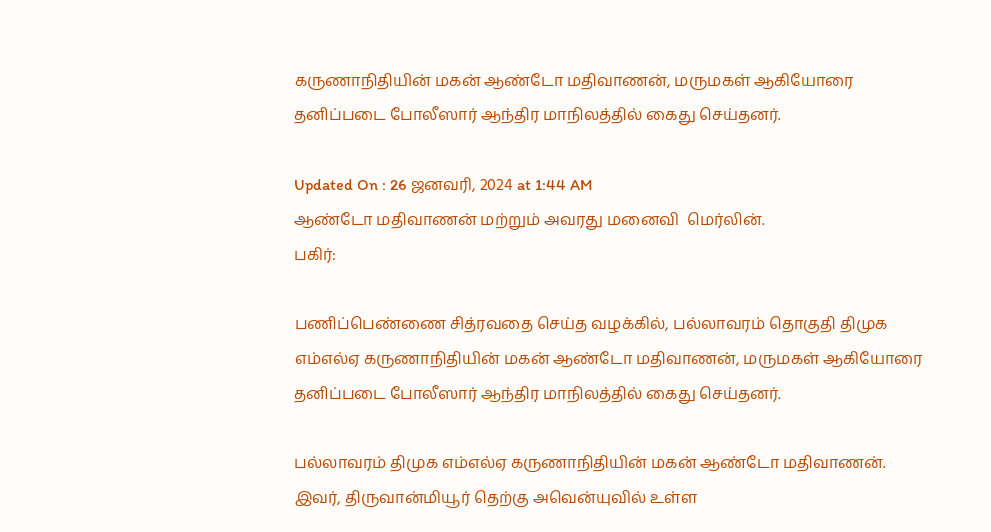கருணாநிதியின் மகன் ஆண்டோ மதிவாணன், மருமகள் ஆகியோரை தனிப்படை போலீஸார் ஆந்திர மாநிலத்தில் கைது செய்தனர்.

Updated On : 26 ஜனவரி, 2024 at 1:44 AM
ஆண்டோ மதிவாணன் மற்றும் அவரது மனைவி  மெர்லின்.
பகிர்:

பணிப்பெண்ணை சித்ரவதை செய்த வழக்கில், பல்லாவரம் தொகுதி திமுக எம்எல்ஏ கருணாநிதியின் மகன் ஆண்டோ மதிவாணன், மருமகள் ஆகியோரை தனிப்படை போலீஸார் ஆந்திர மாநிலத்தில் கைது செய்தனர்.

பல்லாவரம் திமுக எம்எல்ஏ கருணாநிதியின் மகன் ஆண்டோ மதிவாணன். இவர், திருவான்மியூர் தெற்கு அவென்யுவில் உள்ள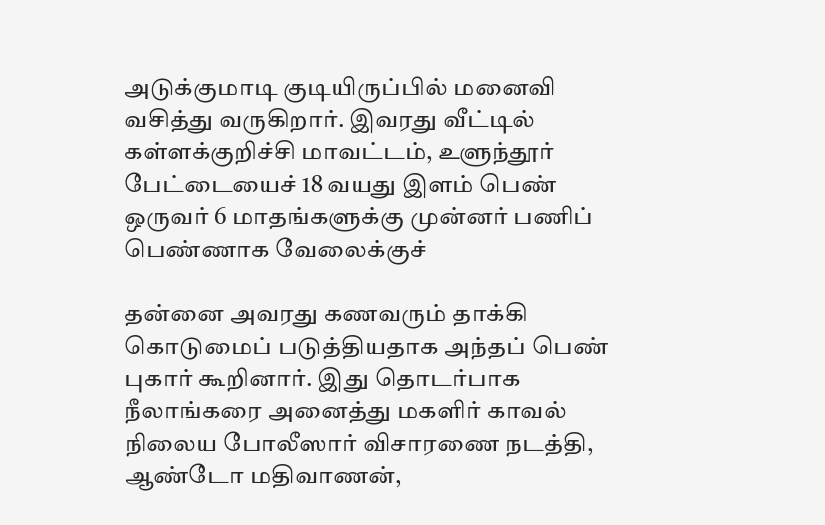அடுக்குமாடி குடியிருப்பில் மனைவி வசித்து வருகிறார். இவரது வீட்டில் கள்ளக்குறிச்சி மாவட்டம், உளுந்தூர் பேட்டையைச் 18 வயது இளம் பெண் ஒருவர் 6 மாதங்களுக்கு முன்னர் பணிப் பெண்ணாக வேலைக்குச்

தன்னை அவரது கணவரும் தாக்கி கொடுமைப் படுத்தியதாக அந்தப் பெண் புகார் கூறினார். இது தொடர்பாக நீலாங்கரை அனைத்து மகளிர் காவல் நிலைய போலீஸார் விசாரணை நடத்தி, ஆண்டோ மதிவாணன்,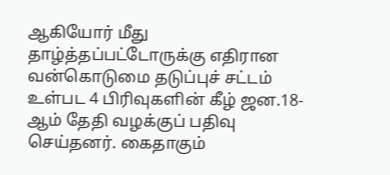ஆகியோர் மீது தாழ்த்தப்பட்டோருக்கு எதிரான வன்கொடுமை தடுப்புச் சட்டம் உள்பட 4 பிரிவுகளின் கீழ் ஜன.18-ஆம் தேதி வழக்குப் பதிவு செய்தனர். கைதாகும்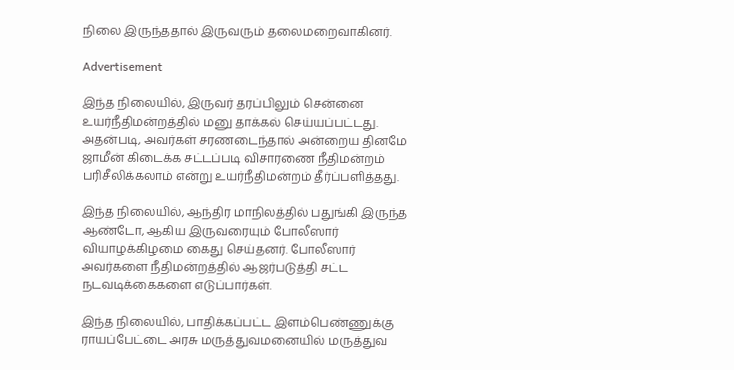நிலை இருந்ததால் இருவரும் தலைமறைவாகினர்.

Advertisement

இந்த நிலையில், இருவர் தரப்பிலும் சென்னை உயர்நீதிமன்றத்தில் மனு தாக்கல் செய்யப்பட்டது. அதன்படி, அவர்கள் சரணடைந்தால் அன்றைய தினமே ஜாமீன் கிடைக்க சட்டப்படி விசாரணை நீதிமன்றம் பரிசீலிக்கலாம் என்று உயர்நீதிமன்றம் தீர்ப்பளித்தது.

இந்த நிலையில், ஆந்திர மாநிலத்தில் பதுங்கி இருந்த ஆண்டோ, ஆகிய இருவரையும் போலீஸார் வியாழக்கிழமை கைது செய்தனர். போலீஸார் அவர்களை நீதிமன்றத்தில் ஆஜர்படுத்தி சட்ட நடவடிக்கைகளை எடுப்பார்கள்.

இந்த நிலையில், பாதிக்கப்பட்ட இளம்பெண்ணுக்கு ராயப்பேட்டை அரசு மருத்துவமனையில் மருத்துவ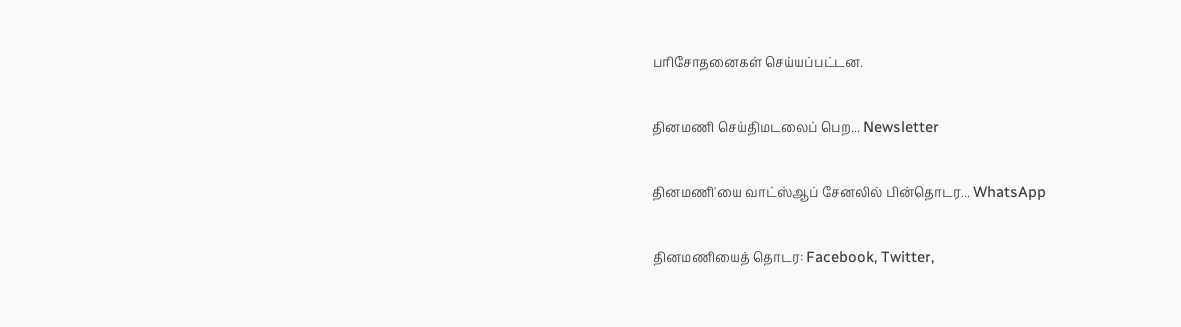பரிசோதனைகள் செய்யப்பட்டன.

தினமணி செய்திமடலைப் பெற... Newsletter

தினமணி'யை வாட்ஸ்ஆப் சேனலில் பின்தொடர... WhatsApp

தினமணியைத் தொடர: Facebook, Twitter,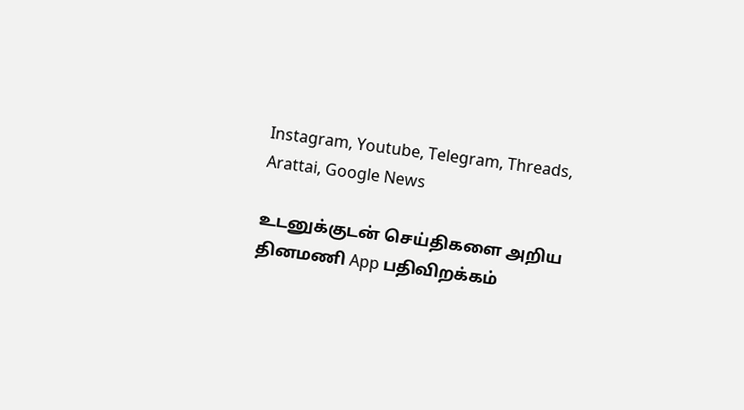Instagram, Youtube, Telegram, Threads, Arattai, Google News

உடனுக்குடன் செய்திகளை அறிய தினமணி App பதிவிறக்கம்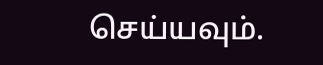செய்யவும்.